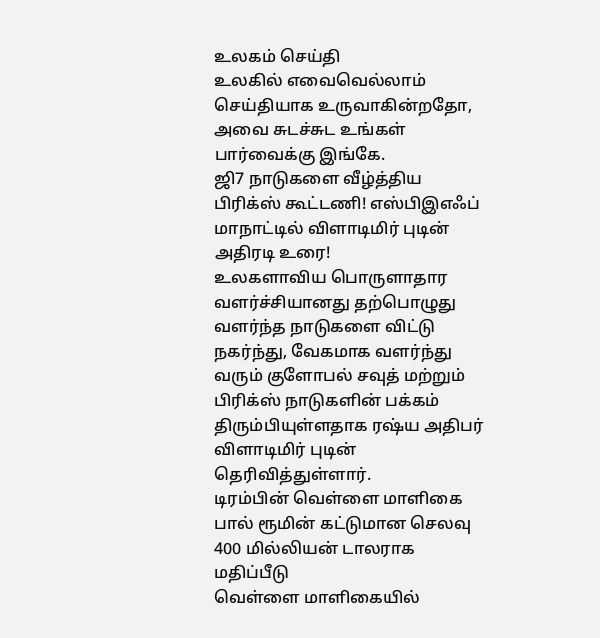உலகம் செய்தி
உலகில் எவைவெல்லாம் செய்தியாக உருவாகின்றதோ, அவை சுடச்சுட உங்கள் பார்வைக்கு இங்கே.
ஜி7 நாடுகளை வீழ்த்திய பிரிக்ஸ் கூட்டணி! எஸ்பிஇஎஃப் மாநாட்டில் விளாடிமிர் புடின் அதிரடி உரை!
உலகளாவிய பொருளாதார வளர்ச்சியானது தற்பொழுது வளர்ந்த நாடுகளை விட்டு நகர்ந்து, வேகமாக வளர்ந்து வரும் குளோபல் சவுத் மற்றும் பிரிக்ஸ் நாடுகளின் பக்கம் திரும்பியுள்ளதாக ரஷ்ய அதிபர் விளாடிமிர் புடின் தெரிவித்துள்ளார்.
டிரம்பின் வெள்ளை மாளிகை பால் ரூமின் கட்டுமான செலவு 400 மில்லியன் டாலராக மதிப்பீடு
வெள்ளை மாளிகையில்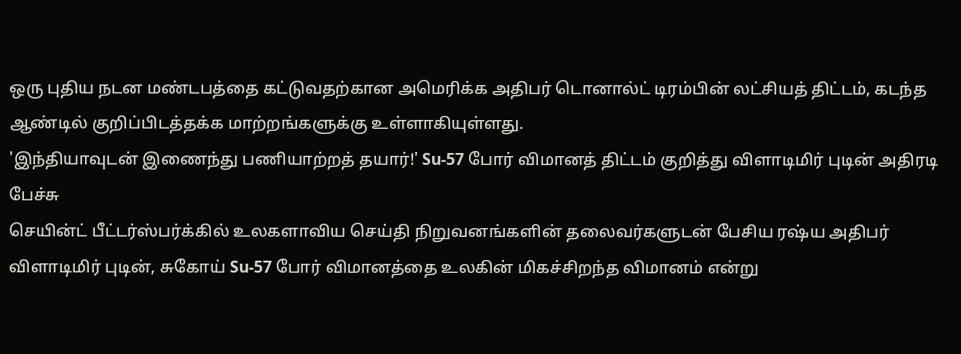ஒரு புதிய நடன மண்டபத்தை கட்டுவதற்கான அமெரிக்க அதிபர் டொனால்ட் டிரம்பின் லட்சியத் திட்டம், கடந்த ஆண்டில் குறிப்பிடத்தக்க மாற்றங்களுக்கு உள்ளாகியுள்ளது.
'இந்தியாவுடன் இணைந்து பணியாற்றத் தயார்!' Su-57 போர் விமானத் திட்டம் குறித்து விளாடிமிர் புடின் அதிரடி பேச்சு
செயின்ட் பீட்டர்ஸ்பர்க்கில் உலகளாவிய செய்தி நிறுவனங்களின் தலைவர்களுடன் பேசிய ரஷ்ய அதிபர் விளாடிமிர் புடின், சுகோய் Su-57 போர் விமானத்தை உலகின் மிகச்சிறந்த விமானம் என்று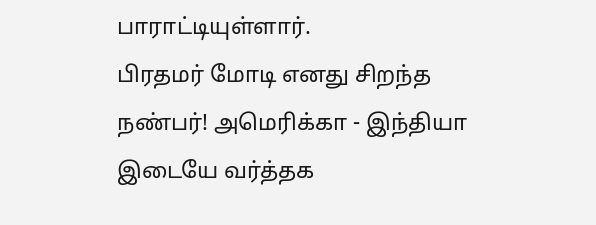பாராட்டியுள்ளார்.
பிரதமர் மோடி எனது சிறந்த நண்பர்! அமெரிக்கா - இந்தியா இடையே வர்த்தக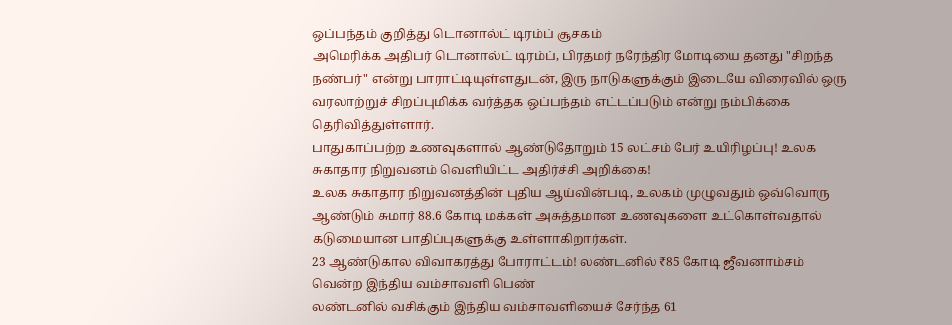ஒப்பந்தம் குறித்து டொனால்ட் டிரம்ப் சூசகம்
அமெரிக்க அதிபர் டொனால்ட் டிரம்ப், பிரதமர் நரேந்திர மோடியை தனது "சிறந்த நண்பர்" என்று பாராட்டியுள்ளதுடன், இரு நாடுகளுக்கும் இடையே விரைவில் ஒரு வரலாற்றுச் சிறப்புமிக்க வர்த்தக ஒப்பந்தம் எட்டப்படும் என்று நம்பிக்கை தெரிவித்துள்ளார்.
பாதுகாப்பற்ற உணவுகளால் ஆண்டுதோறும் 15 லட்சம் பேர் உயிரிழப்பு! உலக சுகாதார நிறுவனம் வெளியிட்ட அதிர்ச்சி அறிக்கை!
உலக சுகாதார நிறுவனத்தின் புதிய ஆய்வின்படி, உலகம் முழுவதும் ஒவ்வொரு ஆண்டும் சுமார் 88.6 கோடி மக்கள் அசுத்தமான உணவுகளை உட்கொள்வதால் கடுமையான பாதிப்புகளுக்கு உள்ளாகிறார்கள்.
23 ஆண்டுகால விவாகரத்து போராட்டம்! லண்டனில் ₹85 கோடி ஜீவனாம்சம் வென்ற இந்திய வம்சாவளி பெண்
லண்டனில் வசிக்கும் இந்திய வம்சாவளியைச் சேர்ந்த 61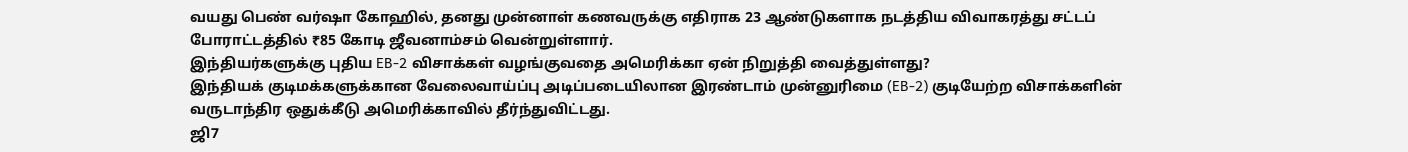வயது பெண் வர்ஷா கோஹில், தனது முன்னாள் கணவருக்கு எதிராக 23 ஆண்டுகளாக நடத்திய விவாகரத்து சட்டப் போராட்டத்தில் ₹85 கோடி ஜீவனாம்சம் வென்றுள்ளார்.
இந்தியர்களுக்கு புதிய EB-2 விசாக்கள் வழங்குவதை அமெரிக்கா ஏன் நிறுத்தி வைத்துள்ளது?
இந்தியக் குடிமக்களுக்கான வேலைவாய்ப்பு அடிப்படையிலான இரண்டாம் முன்னுரிமை (EB-2) குடியேற்ற விசாக்களின் வருடாந்திர ஒதுக்கீடு அமெரிக்காவில் தீர்ந்துவிட்டது.
ஜி7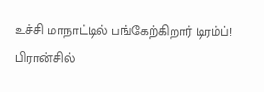உச்சி மாநாட்டில் பங்கேற்கிறார் டிரம்ப்! பிரான்சில்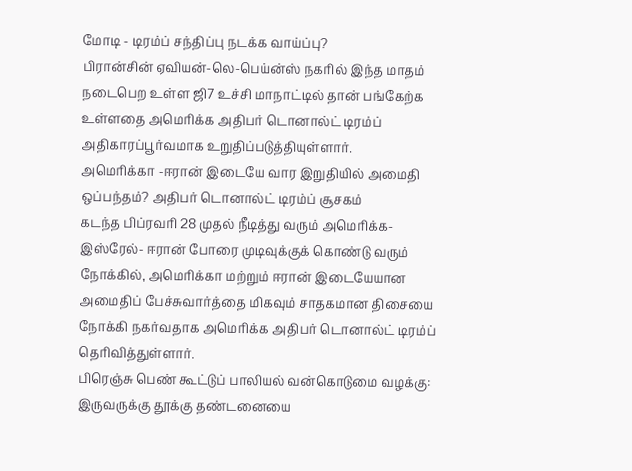மோடி - டிரம்ப் சந்திப்பு நடக்க வாய்ப்பு?
பிரான்சின் ஏவியன்-லெ-பெய்ன்ஸ் நகரில் இந்த மாதம் நடைபெற உள்ள ஜி7 உச்சி மாநாட்டில் தான் பங்கேற்க உள்ளதை அமெரிக்க அதிபர் டொனால்ட் டிரம்ப் அதிகாரப்பூர்வமாக உறுதிப்படுத்தியுள்ளார்.
அமெரிக்கா -ஈரான் இடையே வார இறுதியில் அமைதி ஒப்பந்தம்? அதிபர் டொனால்ட் டிரம்ப் சூசகம்
கடந்த பிப்ரவரி 28 முதல் நீடித்து வரும் அமெரிக்க- இஸ்ரேல்- ஈரான் போரை முடிவுக்குக் கொண்டு வரும் நோக்கில், அமெரிக்கா மற்றும் ஈரான் இடையேயான அமைதிப் பேச்சுவார்த்தை மிகவும் சாதகமான திசையை நோக்கி நகர்வதாக அமெரிக்க அதிபர் டொனால்ட் டிரம்ப் தெரிவித்துள்ளார்.
பிரெஞ்சு பெண் கூட்டுப் பாலியல் வன்கொடுமை வழக்கு: இருவருக்கு தூக்கு தண்டனையை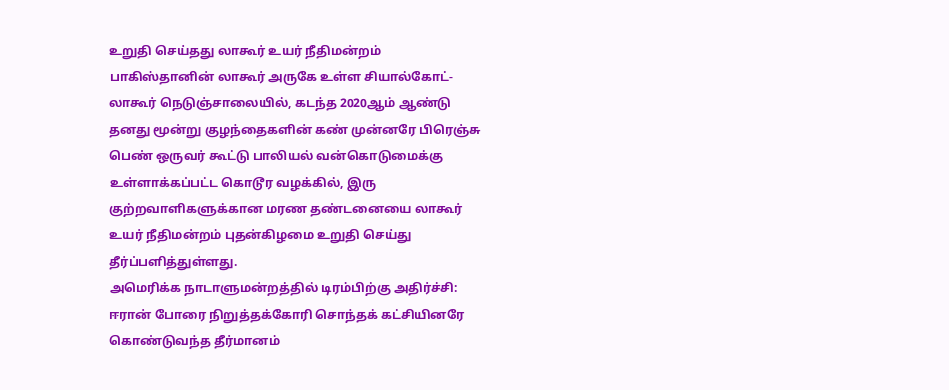உறுதி செய்தது லாகூர் உயர் நீதிமன்றம்
பாகிஸ்தானின் லாகூர் அருகே உள்ள சியால்கோட்-லாகூர் நெடுஞ்சாலையில், கடந்த 2020ஆம் ஆண்டு தனது மூன்று குழந்தைகளின் கண் முன்னரே பிரெஞ்சு பெண் ஒருவர் கூட்டு பாலியல் வன்கொடுமைக்கு உள்ளாக்கப்பட்ட கொடூர வழக்கில், இரு குற்றவாளிகளுக்கான மரண தண்டனையை லாகூர் உயர் நீதிமன்றம் புதன்கிழமை உறுதி செய்து தீர்ப்பளித்துள்ளது.
அமெரிக்க நாடாளுமன்றத்தில் டிரம்பிற்கு அதிர்ச்சி: ஈரான் போரை நிறுத்தக்கோரி சொந்தக் கட்சியினரே கொண்டுவந்த தீர்மானம்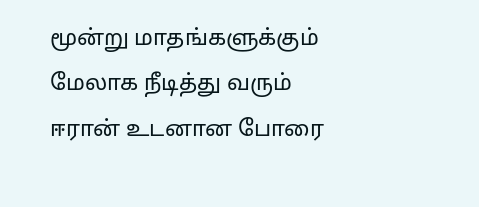மூன்று மாதங்களுக்கும் மேலாக நீடித்து வரும் ஈரான் உடனான போரை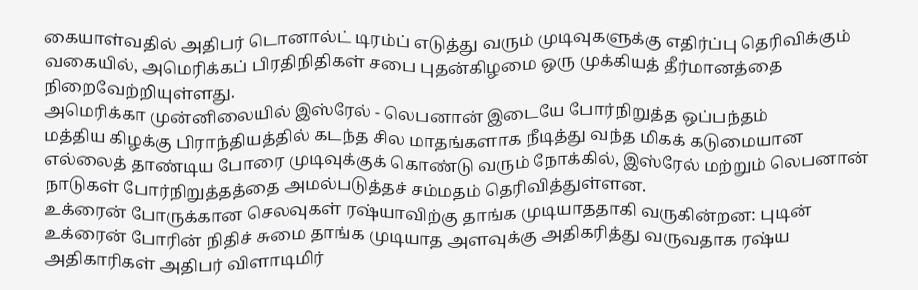கையாள்வதில் அதிபர் டொனால்ட் டிரம்ப் எடுத்து வரும் முடிவுகளுக்கு எதிர்ப்பு தெரிவிக்கும் வகையில், அமெரிக்கப் பிரதிநிதிகள் சபை புதன்கிழமை ஒரு முக்கியத் தீர்மானத்தை நிறைவேற்றியுள்ளது.
அமெரிக்கா முன்னிலையில் இஸ்ரேல் - லெபனான் இடையே போர்நிறுத்த ஒப்பந்தம்
மத்திய கிழக்கு பிராந்தியத்தில் கடந்த சில மாதங்களாக நீடித்து வந்த மிகக் கடுமையான எல்லைத் தாண்டிய போரை முடிவுக்குக் கொண்டு வரும் நோக்கில், இஸ்ரேல் மற்றும் லெபனான் நாடுகள் போர்நிறுத்தத்தை அமல்படுத்தச் சம்மதம் தெரிவித்துள்ளன.
உக்ரைன் போருக்கான செலவுகள் ரஷ்யாவிற்கு தாங்க முடியாததாகி வருகின்றன: புடின்
உக்ரைன் போரின் நிதிச் சுமை தாங்க முடியாத அளவுக்கு அதிகரித்து வருவதாக ரஷ்ய அதிகாரிகள் அதிபர் விளாடிமிர்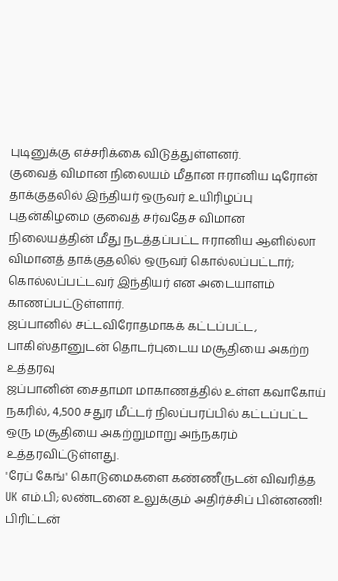புடினுக்கு எச்சரிக்கை விடுத்துள்ளனர்.
குவைத் விமான நிலையம் மீதான ஈரானிய டிரோன் தாக்குதலில் இந்தியர் ஒருவர் உயிரிழப்பு
புதன்கிழமை குவைத் சர்வதேச விமான நிலையத்தின் மீது நடத்தப்பட்ட ஈரானிய ஆளில்லா விமானத் தாக்குதலில் ஒருவர் கொல்லப்பட்டார்; கொல்லப்பட்டவர் இந்தியர் என அடையாளம் காணப்பட்டுள்ளார்.
ஜப்பானில் சட்டவிரோதமாகக் கட்டப்பட்ட, பாகிஸ்தானுடன் தொடர்புடைய மசூதியை அகற்ற உத்தரவு
ஜப்பானின் சைதாமா மாகாணத்தில் உள்ள கவாகோய் நகரில், 4,500 சதுர மீட்டர் நிலப்பரப்பில் கட்டப்பட்ட ஒரு மசூதியை அகற்றுமாறு அந்நகரம் உத்தரவிட்டுள்ளது.
'ரேப் கேங்' கொடுமைகளை கண்ணீருடன் விவரித்த UK எம்.பி; லண்டனை உலுக்கும் அதிர்ச்சிப் பின்னணி!
பிரிட்டன்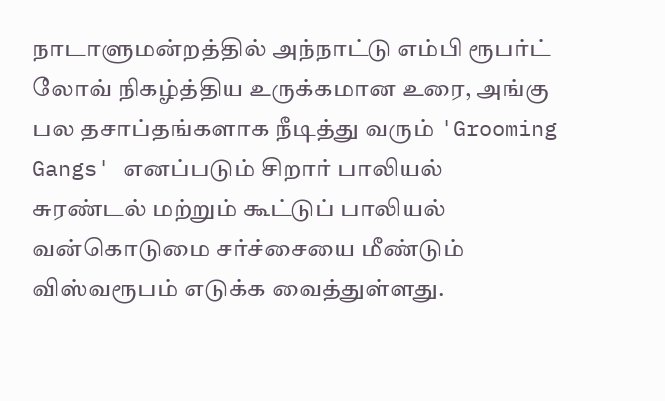நாடாளுமன்றத்தில் அந்நாட்டு எம்பி ரூபர்ட் லோவ் நிகழ்த்திய உருக்கமான உரை, அங்கு பல தசாப்தங்களாக நீடித்து வரும் 'Grooming Gangs' எனப்படும் சிறார் பாலியல் சுரண்டல் மற்றும் கூட்டுப் பாலியல் வன்கொடுமை சர்ச்சையை மீண்டும் விஸ்வரூபம் எடுக்க வைத்துள்ளது.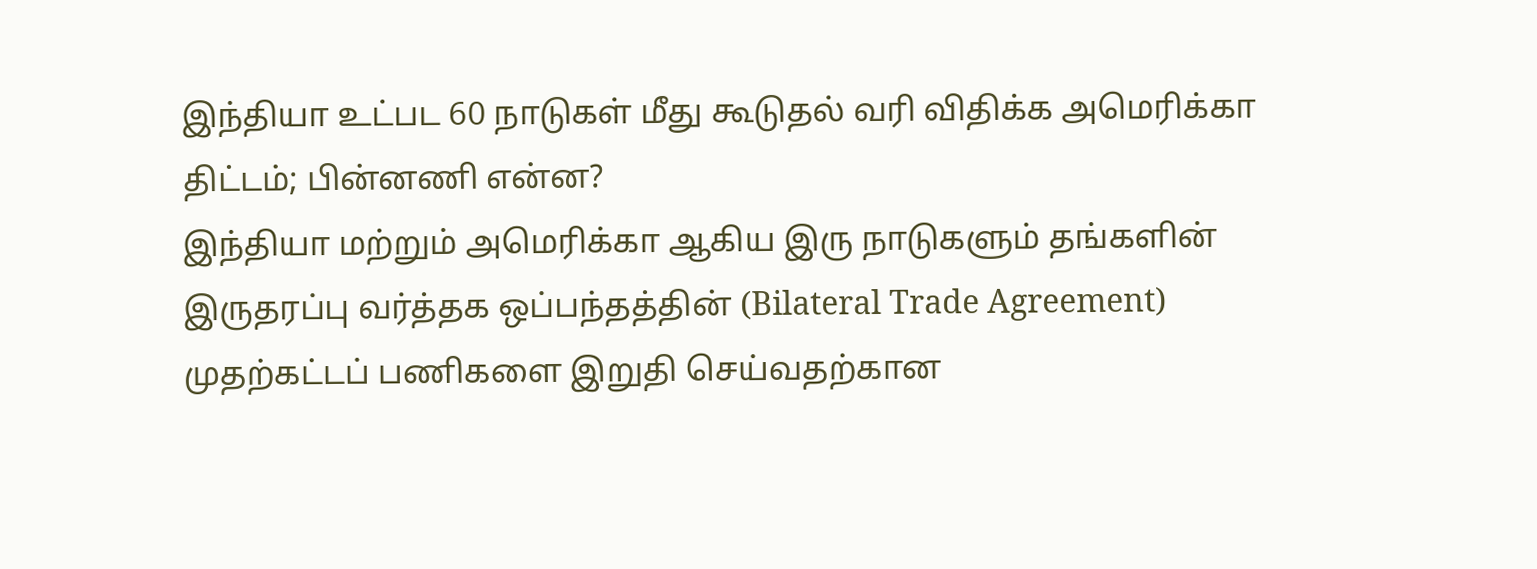இந்தியா உட்பட 60 நாடுகள் மீது கூடுதல் வரி விதிக்க அமெரிக்கா திட்டம்; பின்னணி என்ன?
இந்தியா மற்றும் அமெரிக்கா ஆகிய இரு நாடுகளும் தங்களின் இருதரப்பு வர்த்தக ஒப்பந்தத்தின் (Bilateral Trade Agreement) முதற்கட்டப் பணிகளை இறுதி செய்வதற்கான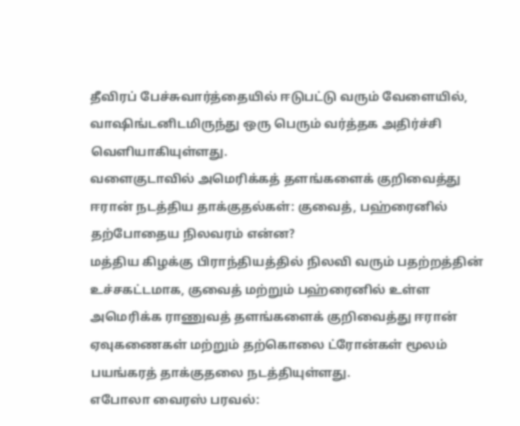தீவிரப் பேச்சுவார்த்தையில் ஈடுபட்டு வரும் வேளையில், வாஷிங்டனிடமிருந்து ஒரு பெரும் வர்த்தக அதிர்ச்சி வெளியாகியுள்ளது.
வளைகுடாவில் அமெரிக்கத் தளங்களைக் குறிவைத்து ஈரான் நடத்திய தாக்குதல்கள்: குவைத், பஹ்ரைனில் தற்போதைய நிலவரம் என்ன?
மத்திய கிழக்கு பிராந்தியத்தில் நிலவி வரும் பதற்றத்தின் உச்சகட்டமாக, குவைத் மற்றும் பஹ்ரைனில் உள்ள அமெரிக்க ராணுவத் தளங்களைக் குறிவைத்து ஈரான் ஏவுகணைகள் மற்றும் தற்கொலை ட்ரோன்கள் மூலம் பயங்கரத் தாக்குதலை நடத்தியுள்ளது.
எபோலா வைரஸ் பரவல்: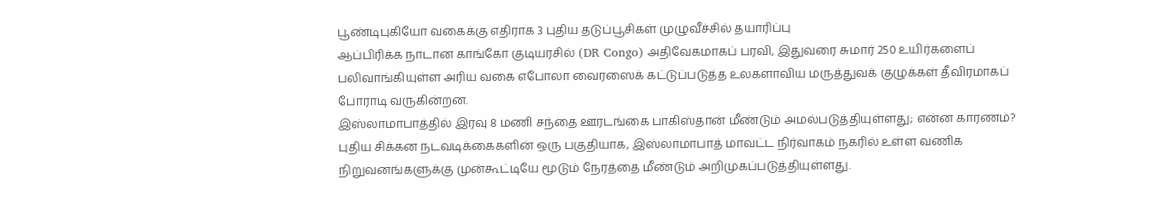பூண்டிபுகியோ வகைக்கு எதிராக 3 புதிய தடுப்பூசிகள் முழுவீச்சில் தயாரிப்பு
ஆப்பிரிக்க நாடான காங்கோ குடியரசில் (DR Congo) அதிவேகமாகப் பரவி, இதுவரை சுமார் 250 உயிர்களைப் பலிவாங்கியுள்ள அரிய வகை எபோலா வைரஸைக் கட்டுப்படுத்த உலகளாவிய மருத்துவக் குழுக்கள் தீவிரமாகப் போராடி வருகின்றன.
இஸ்லாமாபாத்தில் இரவு 8 மணி சந்தை ஊரடங்கை பாகிஸ்தான் மீண்டும் அமல்படுத்தியுள்ளது; என்ன காரணம்?
புதிய சிக்கன நடவடிக்கைகளின் ஒரு பகுதியாக, இஸ்லாமாபாத் மாவட்ட நிர்வாகம் நகரில் உள்ள வணிக நிறுவனங்களுக்கு முன்கூட்டியே மூடும் நேரத்தை மீண்டும் அறிமுகப்படுத்தியுள்ளது.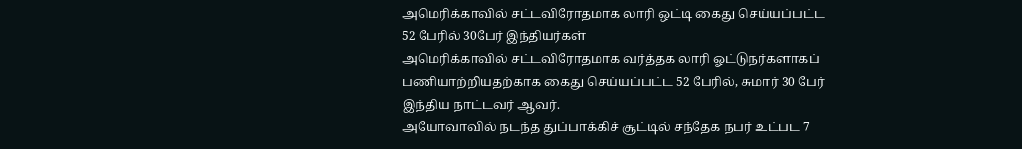அமெரிக்காவில் சட்டவிரோதமாக லாரி ஒட்டி கைது செய்யப்பட்ட 52 பேரில் 30பேர் இந்தியர்கள்
அமெரிக்காவில் சட்டவிரோதமாக வர்த்தக லாரி ஓட்டுநர்களாகப் பணியாற்றியதற்காக கைது செய்யப்பட்ட 52 பேரில், சுமார் 30 பேர் இந்திய நாட்டவர் ஆவர்.
அயோவாவில் நடந்த துப்பாக்கிச் சூட்டில் சந்தேக நபர் உட்பட 7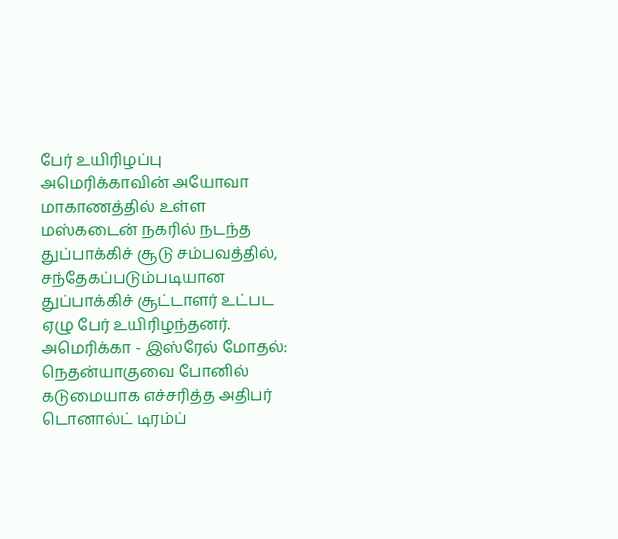பேர் உயிரிழப்பு
அமெரிக்காவின் அயோவா மாகாணத்தில் உள்ள மஸ்கடைன் நகரில் நடந்த துப்பாக்கிச் சூடு சம்பவத்தில், சந்தேகப்படும்படியான துப்பாக்கிச் சூட்டாளர் உட்பட ஏழு பேர் உயிரிழந்தனர்.
அமெரிக்கா - இஸ்ரேல் மோதல்: நெதன்யாகுவை போனில் கடுமையாக எச்சரித்த அதிபர் டொனால்ட் டிரம்ப்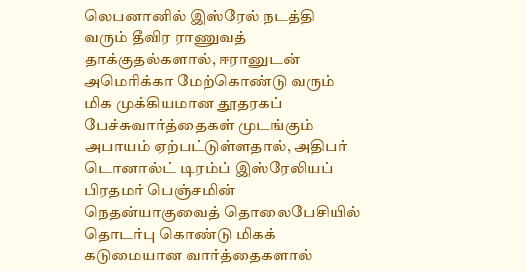லெபனானில் இஸ்ரேல் நடத்தி வரும் தீவிர ராணுவத் தாக்குதல்களால், ஈரானுடன் அமெரிக்கா மேற்கொண்டு வரும் மிக முக்கியமான தூதரகப் பேச்சுவார்த்தைகள் முடங்கும் அபாயம் ஏற்பட்டுள்ளதால், அதிபர் டொனால்ட் டிரம்ப் இஸ்ரேலியப் பிரதமர் பெஞ்சமின் நெதன்யாகுவைத் தொலைபேசியில் தொடர்பு கொண்டு மிகக் கடுமையான வார்த்தைகளால்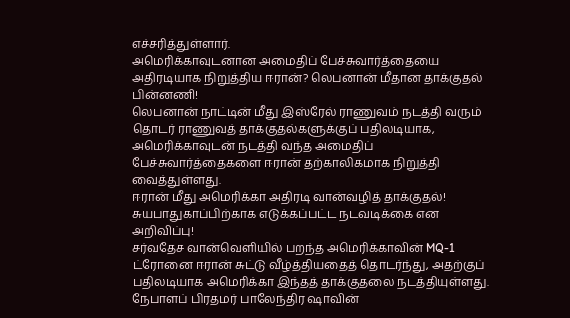எச்சரித்துள்ளார்.
அமெரிக்காவுடனான அமைதிப் பேச்சுவார்த்தையை அதிரடியாக நிறுத்திய ஈரான்? லெபனான் மீதான தாக்குதல் பின்னணி!
லெபனான் நாட்டின் மீது இஸ்ரேல் ராணுவம் நடத்தி வரும் தொடர் ராணுவத் தாக்குதல்களுக்குப் பதிலடியாக, அமெரிக்காவுடன் நடத்தி வந்த அமைதிப் பேச்சுவார்த்தைகளை ஈரான் தற்காலிகமாக நிறுத்தி வைத்துள்ளது.
ஈரான் மீது அமெரிக்கா அதிரடி வான்வழித் தாக்குதல்! சுயபாதுகாப்பிற்காக எடுக்கப்பட்ட நடவடிக்கை என அறிவிப்பு!
சர்வதேச வான்வெளியில் பறந்த அமெரிக்காவின் MQ-1 ட்ரோனை ஈரான் சுட்டு வீழ்த்தியதைத் தொடர்ந்து, அதற்குப் பதிலடியாக அமெரிக்கா இந்தத் தாக்குதலை நடத்தியுள்ளது.
நேபாளப் பிரதமர் பாலேந்திர ஷாவின்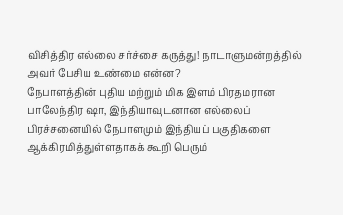விசித்திர எல்லை சர்ச்சை கருத்து! நாடாளுமன்றத்தில் அவர் பேசிய உண்மை என்ன?
நேபாளத்தின் புதிய மற்றும் மிக இளம் பிரதமரான பாலேந்திர ஷா, இந்தியாவுடனான எல்லைப் பிரச்சனையில் நேபாளமும் இந்தியப் பகுதிகளை ஆக்கிரமித்துள்ளதாகக் கூறி பெரும்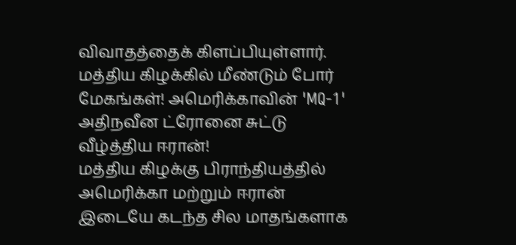விவாதத்தைக் கிளப்பியுள்ளார்.
மத்திய கிழக்கில் மீண்டும் போர் மேகங்கள்! அமெரிக்காவின் 'MQ-1' அதிநவீன ட்ரோனை சுட்டு வீழ்த்திய ஈரான்!
மத்திய கிழக்கு பிராந்தியத்தில் அமெரிக்கா மற்றும் ஈரான் இடையே கடந்த சில மாதங்களாக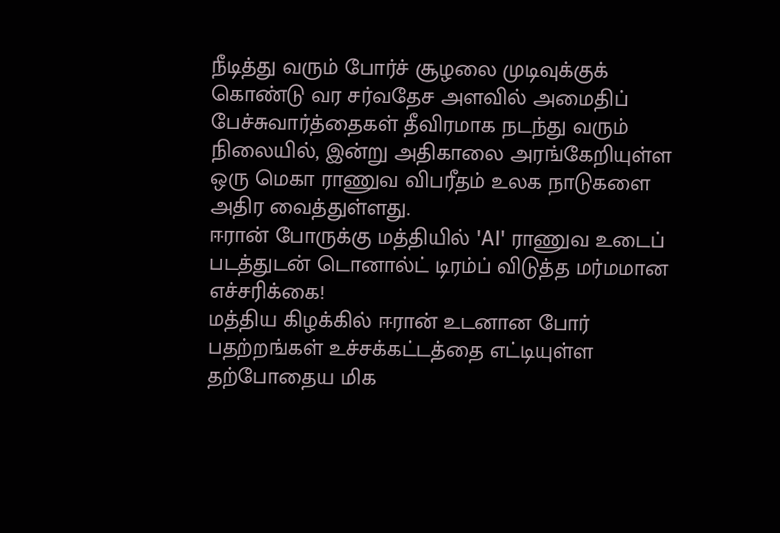நீடித்து வரும் போர்ச் சூழலை முடிவுக்குக் கொண்டு வர சர்வதேச அளவில் அமைதிப் பேச்சுவார்த்தைகள் தீவிரமாக நடந்து வரும் நிலையில், இன்று அதிகாலை அரங்கேறியுள்ள ஒரு மெகா ராணுவ விபரீதம் உலக நாடுகளை அதிர வைத்துள்ளது.
ஈரான் போருக்கு மத்தியில் 'AI' ராணுவ உடைப் படத்துடன் டொனால்ட் டிரம்ப் விடுத்த மர்மமான எச்சரிக்கை!
மத்திய கிழக்கில் ஈரான் உடனான போர் பதற்றங்கள் உச்சக்கட்டத்தை எட்டியுள்ள தற்போதைய மிக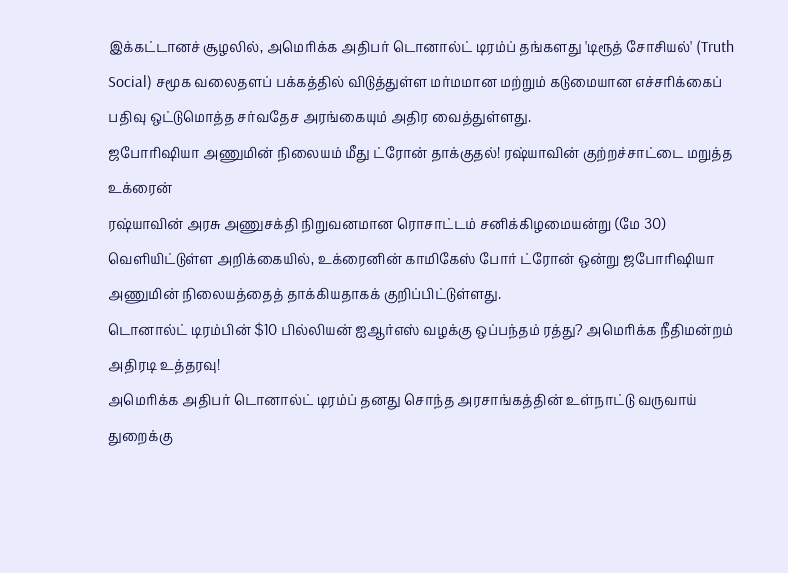இக்கட்டானச் சூழலில், அமெரிக்க அதிபர் டொனால்ட் டிரம்ப் தங்களது 'டிரூத் சோசியல்' (Truth Social) சமூக வலைதளப் பக்கத்தில் விடுத்துள்ள மர்மமான மற்றும் கடுமையான எச்சரிக்கைப் பதிவு ஒட்டுமொத்த சர்வதேச அரங்கையும் அதிர வைத்துள்ளது.
ஜபோரிஷியா அணுமின் நிலையம் மீது ட்ரோன் தாக்குதல்! ரஷ்யாவின் குற்றச்சாட்டை மறுத்த உக்ரைன்
ரஷ்யாவின் அரசு அணுசக்தி நிறுவனமான ரொசாட்டம் சனிக்கிழமையன்று (மே 30) வெளியிட்டுள்ள அறிக்கையில், உக்ரைனின் காமிகேஸ் போர் ட்ரோன் ஒன்று ஜபோரிஷியா அணுமின் நிலையத்தைத் தாக்கியதாகக் குறிப்பிட்டுள்ளது.
டொனால்ட் டிரம்பின் $10 பில்லியன் ஐஆர்எஸ் வழக்கு ஒப்பந்தம் ரத்து? அமெரிக்க நீதிமன்றம் அதிரடி உத்தரவு!
அமெரிக்க அதிபர் டொனால்ட் டிரம்ப் தனது சொந்த அரசாங்கத்தின் உள்நாட்டு வருவாய் துறைக்கு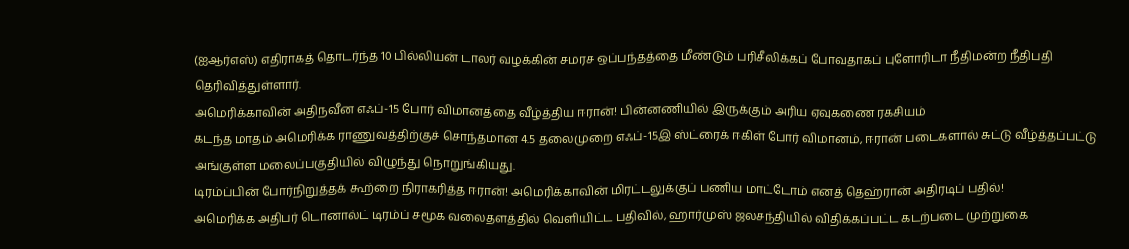(ஐஆர்எஸ்) எதிராகத் தொடர்ந்த 10 பில்லியன் டாலர் வழக்கின் சமரச ஒப்பந்தத்தை மீண்டும் பரிசீலிக்கப் போவதாகப் புளோரிடா நீதிமன்ற நீதிபதி தெரிவித்துள்ளார்.
அமெரிக்காவின் அதிநவீன எஃப்-15 போர் விமானத்தை வீழ்த்திய ஈரான்! பின்னணியில் இருக்கும் அரிய ஏவுகணை ரகசியம்
கடந்த மாதம் அமெரிக்க ராணுவத்திற்குச் சொந்தமான 4.5 தலைமுறை எஃப்-15இ ஸ்ட்ரைக் ஈகிள் போர் விமானம், ஈரான் படைகளால் சுட்டு வீழ்த்தப்பட்டு அங்குள்ள மலைப்பகுதியில் விழுந்து நொறுங்கியது.
டிரம்ப்பின் போர்நிறுத்தக் கூற்றை நிராகரித்த ஈரான்! அமெரிக்காவின் மிரட்டலுக்குப் பணிய மாட்டோம் எனத் தெஹ்ரான் அதிரடிப் பதில்!
அமெரிக்க அதிபர் டொனால்ட் டிரம்ப் சமூக வலைதளத்தில் வெளியிட்ட பதிவில், ஹார்முஸ் ஜலசந்தியில் விதிக்கப்பட்ட கடற்படை முற்றுகை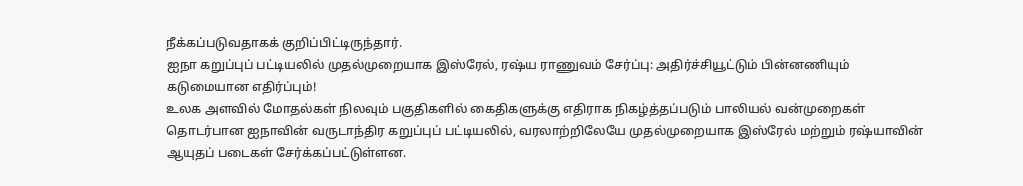நீக்கப்படுவதாகக் குறிப்பிட்டிருந்தார்.
ஐநா கறுப்புப் பட்டியலில் முதல்முறையாக இஸ்ரேல், ரஷ்ய ராணுவம் சேர்ப்பு: அதிர்ச்சியூட்டும் பின்னணியும் கடுமையான எதிர்ப்பும்!
உலக அளவில் மோதல்கள் நிலவும் பகுதிகளில் கைதிகளுக்கு எதிராக நிகழ்த்தப்படும் பாலியல் வன்முறைகள் தொடர்பான ஐநாவின் வருடாந்திர கறுப்புப் பட்டியலில், வரலாற்றிலேயே முதல்முறையாக இஸ்ரேல் மற்றும் ரஷ்யாவின் ஆயுதப் படைகள் சேர்க்கப்பட்டுள்ளன.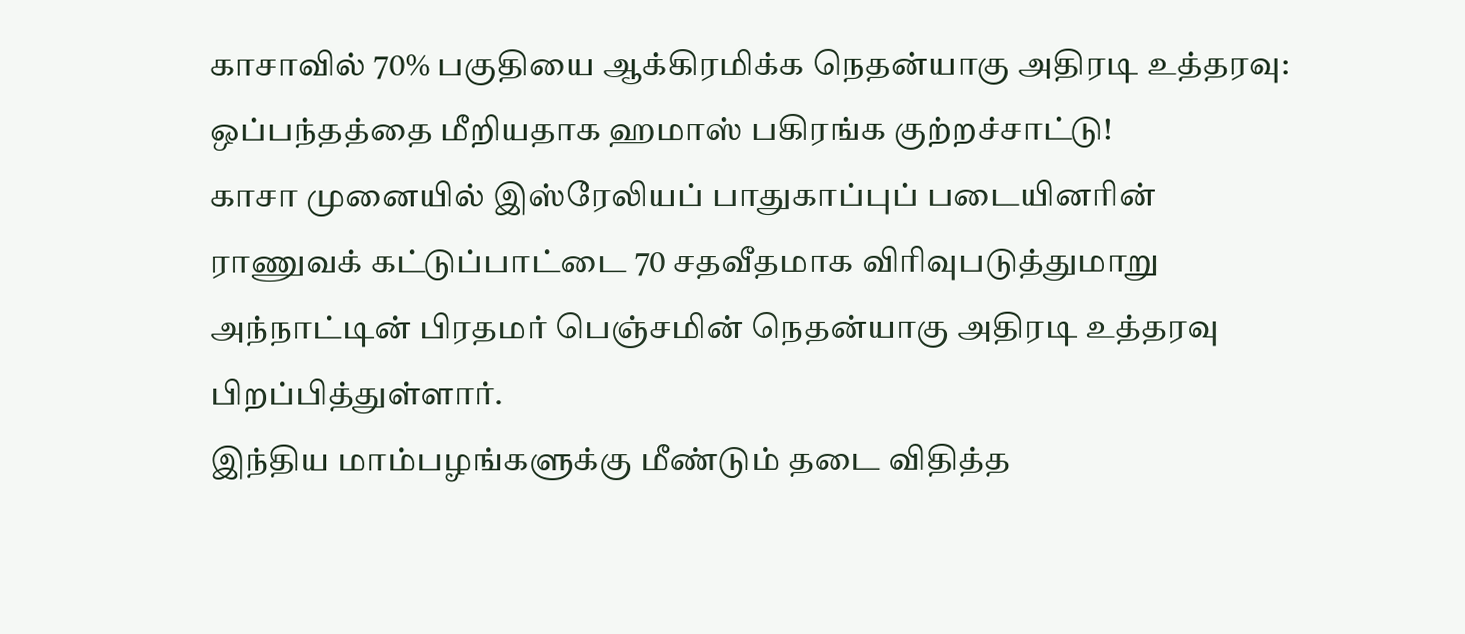காசாவில் 70% பகுதியை ஆக்கிரமிக்க நெதன்யாகு அதிரடி உத்தரவு: ஒப்பந்தத்தை மீறியதாக ஹமாஸ் பகிரங்க குற்றச்சாட்டு!
காசா முனையில் இஸ்ரேலியப் பாதுகாப்புப் படையினரின் ராணுவக் கட்டுப்பாட்டை 70 சதவீதமாக விரிவுபடுத்துமாறு அந்நாட்டின் பிரதமர் பெஞ்சமின் நெதன்யாகு அதிரடி உத்தரவு பிறப்பித்துள்ளார்.
இந்திய மாம்பழங்களுக்கு மீண்டும் தடை விதித்த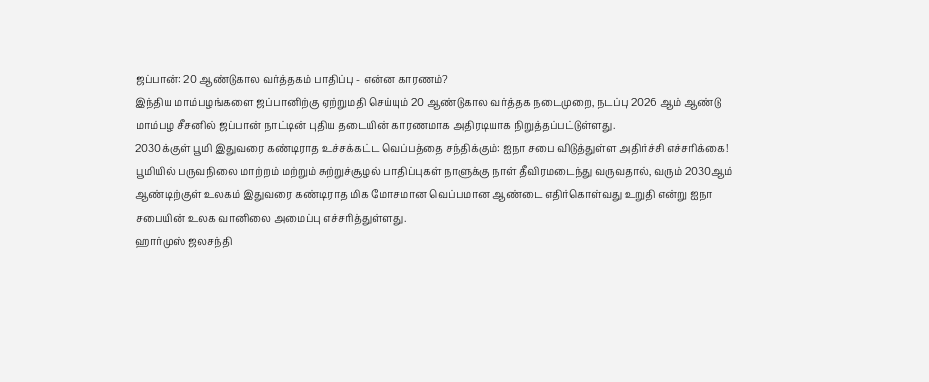ஜப்பான்: 20 ஆண்டுகால வர்த்தகம் பாதிப்பு - என்ன காரணம்?
இந்திய மாம்பழங்களை ஜப்பானிற்கு ஏற்றுமதி செய்யும் 20 ஆண்டுகால வர்த்தக நடைமுறை, நடப்பு 2026 ஆம் ஆண்டு மாம்பழ சீசனில் ஜப்பான் நாட்டின் புதிய தடையின் காரணமாக அதிரடியாக நிறுத்தப்பட்டுள்ளது.
2030க்குள் பூமி இதுவரை கண்டிராத உச்சக்கட்ட வெப்பத்தை சந்திக்கும்: ஐநா சபை விடுத்துள்ள அதிர்ச்சி எச்சரிக்கை!
பூமியில் பருவநிலை மாற்றம் மற்றும் சுற்றுச்சூழல் பாதிப்புகள் நாளுக்கு நாள் தீவிரமடைந்து வருவதால், வரும் 2030ஆம் ஆண்டிற்குள் உலகம் இதுவரை கண்டிராத மிக மோசமான வெப்பமான ஆண்டை எதிர்கொள்வது உறுதி என்று ஐநா சபையின் உலக வானிலை அமைப்பு எச்சரித்துள்ளது.
ஹார்முஸ் ஜலசந்தி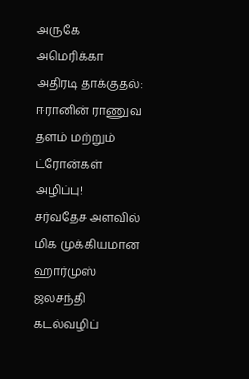அருகே அமெரிக்கா அதிரடி தாக்குதல்: ஈரானின் ராணுவ தளம் மற்றும் ட்ரோன்கள் அழிப்பு!
சர்வதேச அளவில் மிக முக்கியமான ஹார்முஸ் ஜலசந்தி கடல்வழிப்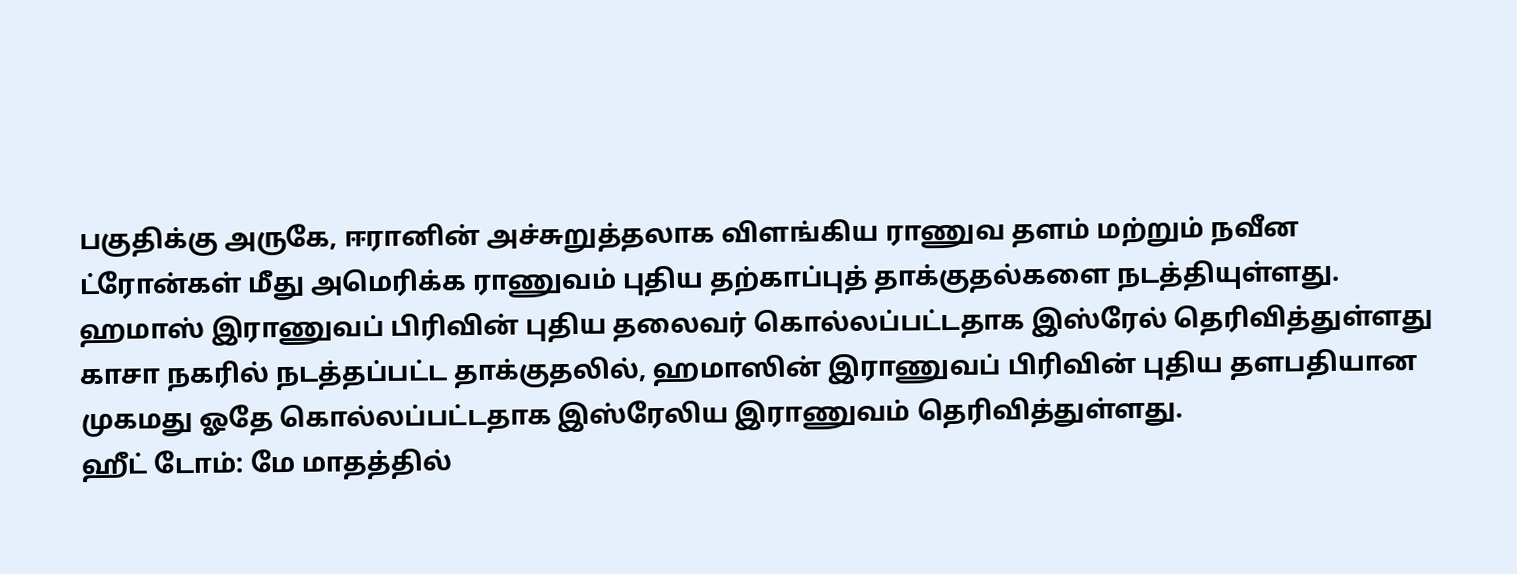பகுதிக்கு அருகே, ஈரானின் அச்சுறுத்தலாக விளங்கிய ராணுவ தளம் மற்றும் நவீன ட்ரோன்கள் மீது அமெரிக்க ராணுவம் புதிய தற்காப்புத் தாக்குதல்களை நடத்தியுள்ளது.
ஹமாஸ் இராணுவப் பிரிவின் புதிய தலைவர் கொல்லப்பட்டதாக இஸ்ரேல் தெரிவித்துள்ளது
காசா நகரில் நடத்தப்பட்ட தாக்குதலில், ஹமாஸின் இராணுவப் பிரிவின் புதிய தளபதியான முகமது ஓதே கொல்லப்பட்டதாக இஸ்ரேலிய இராணுவம் தெரிவித்துள்ளது.
ஹீட் டோம்: மே மாதத்தில்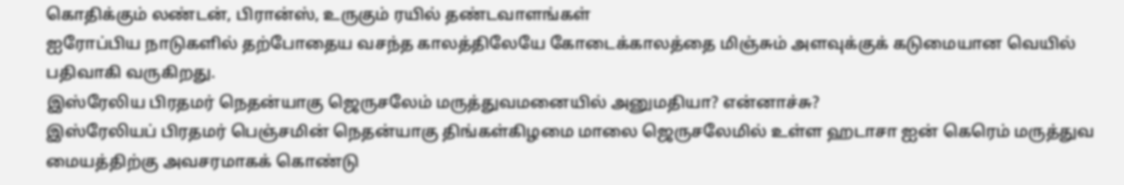கொதிக்கும் லண்டன், பிரான்ஸ், உருகும் ரயில் தண்டவாளங்கள்
ஐரோப்பிய நாடுகளில் தற்போதைய வசந்த காலத்திலேயே கோடைக்காலத்தை மிஞ்சும் அளவுக்குக் கடுமையான வெயில் பதிவாகி வருகிறது.
இஸ்ரேலிய பிரதமர் நெதன்யாகு ஜெருசலேம் மருத்துவமனையில் அனுமதியா? என்னாச்சு?
இஸ்ரேலியப் பிரதமர் பெஞ்சமின் நெதன்யாகு திங்கள்கிழமை மாலை ஜெருசலேமில் உள்ள ஹடாசா ஐன் கெரெம் மருத்துவ மையத்திற்கு அவசரமாகக் கொண்டு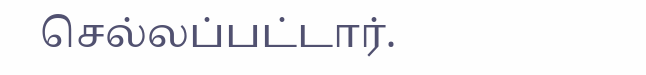செல்லப்பட்டார்.